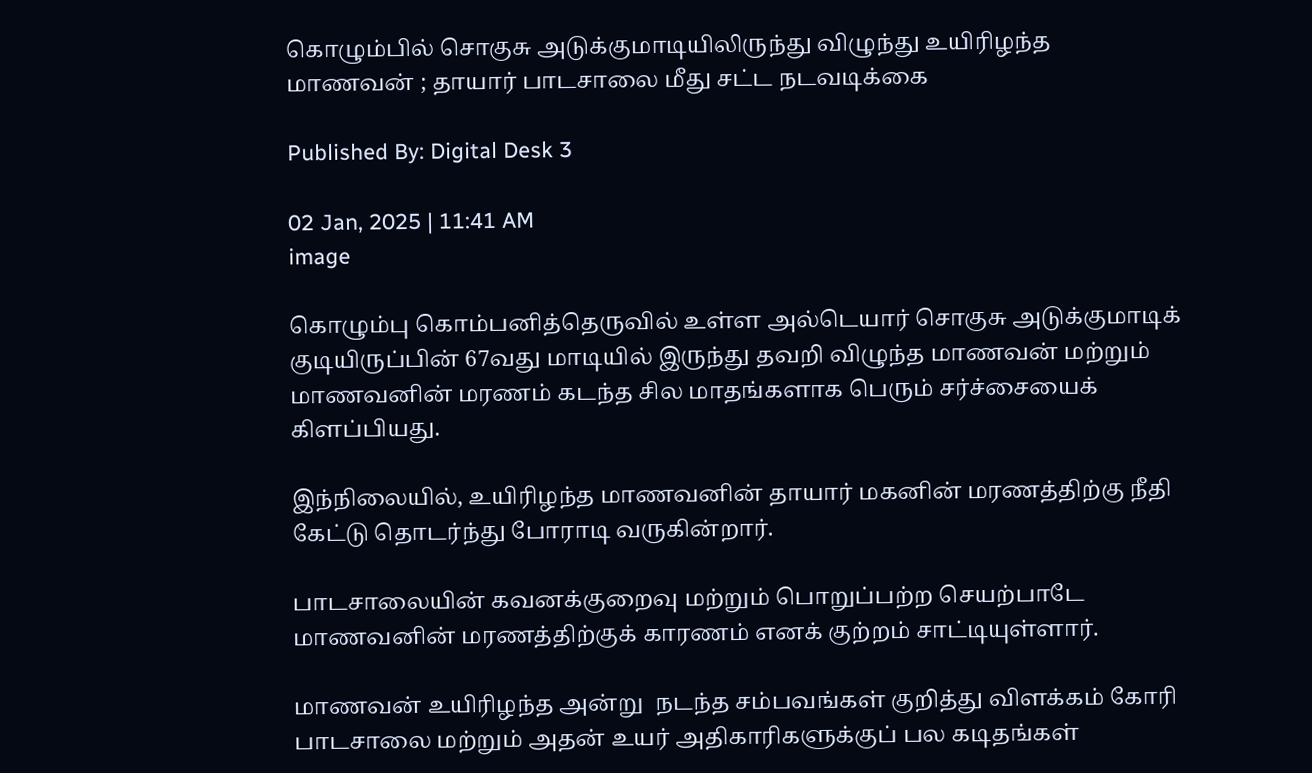கொழும்பில் சொகுசு அடுக்குமாடியிலிருந்து விழுந்து உயிரிழந்த மாணவன் ; தாயார் பாடசாலை மீது சட்ட நடவடிக்கை

Published By: Digital Desk 3

02 Jan, 2025 | 11:41 AM
image

கொழும்பு கொம்பனித்தெருவில் உள்ள அல்டெயார் சொகுசு அடுக்குமாடிக் குடியிருப்பின் 67வது மாடியில் இருந்து தவறி விழுந்த மாணவன் மற்றும் மாணவனின் மரணம் கடந்த சில மாதங்களாக பெரும் சர்ச்சையைக் கிளப்பியது.

இந்நிலையில், உயிரிழந்த மாணவனின் தாயார் மகனின் மரணத்திற்கு நீதி கேட்டு தொடர்ந்து போராடி வருகின்றார்.

பாடசாலையின் கவனக்குறைவு மற்றும் பொறுப்பற்ற செயற்பாடே மாணவனின் மரணத்திற்குக் காரணம் எனக் குற்றம் சாட்டியுள்ளார்.

மாணவன் உயிரிழந்த அன்று  நடந்த சம்பவங்கள் குறித்து விளக்கம் கோரி பாடசாலை மற்றும் அதன் உயர் அதிகாரிகளுக்குப் பல கடிதங்கள்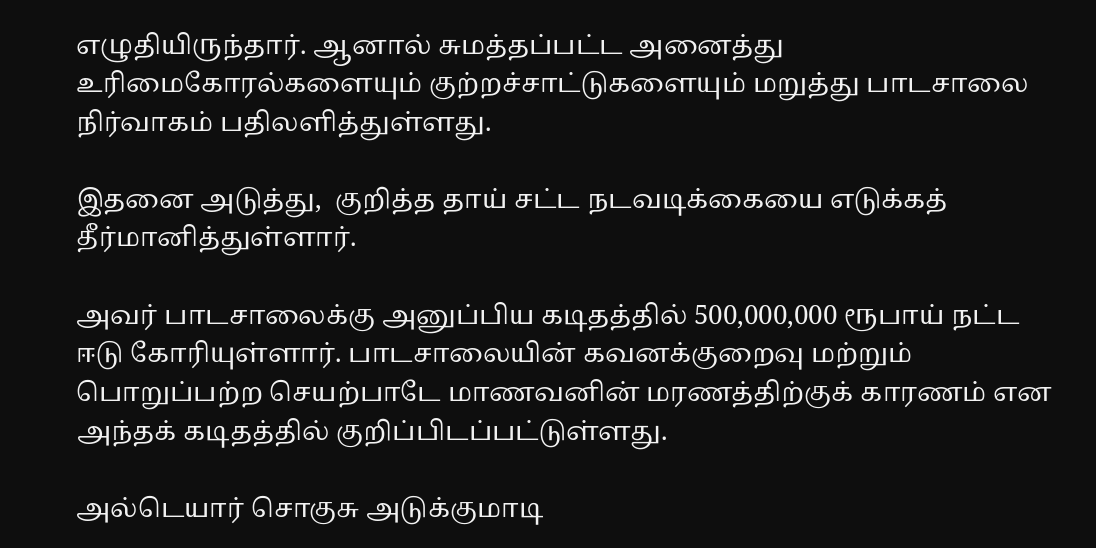எழுதியிருந்தார். ஆனால் சுமத்தப்பட்ட அனைத்து உரிமைகோரல்களையும் குற்றச்சாட்டுகளையும் மறுத்து பாடசாலை நிர்வாகம் பதிலளித்துள்ளது.

இதனை அடுத்து,  குறித்த தாய் சட்ட நடவடிக்கையை எடுக்கத் தீர்மானித்துள்ளார்.

அவர் பாடசாலைக்கு அனுப்பிய கடிதத்தில் 500,000,000 ரூபாய் நட்ட ஈடு கோரியுள்ளார். பாடசாலையின் கவனக்குறைவு மற்றும் பொறுப்பற்ற செயற்பாடே மாணவனின் மரணத்திற்குக் காரணம் என அந்தக் கடிதத்தில் குறிப்பிடப்பட்டுள்ளது.

அல்டெயார் சொகுசு அடுக்குமாடி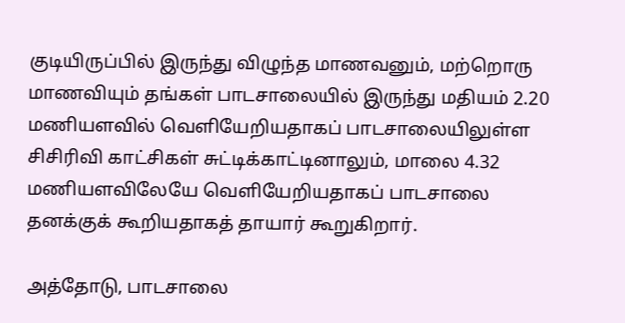குடியிருப்பில் இருந்து விழுந்த மாணவனும், மற்றொரு மாணவியும் தங்கள் பாடசாலையில் இருந்து மதியம் 2.20 மணியளவில் வெளியேறியதாகப் பாடசாலையிலுள்ள சிசிரிவி காட்சிகள் சுட்டிக்காட்டினாலும், மாலை 4.32 மணியளவிலேயே வெளியேறியதாகப் பாடசாலை தனக்குக் கூறியதாகத் தாயார் கூறுகிறார்.

அத்தோடு, பாடசாலை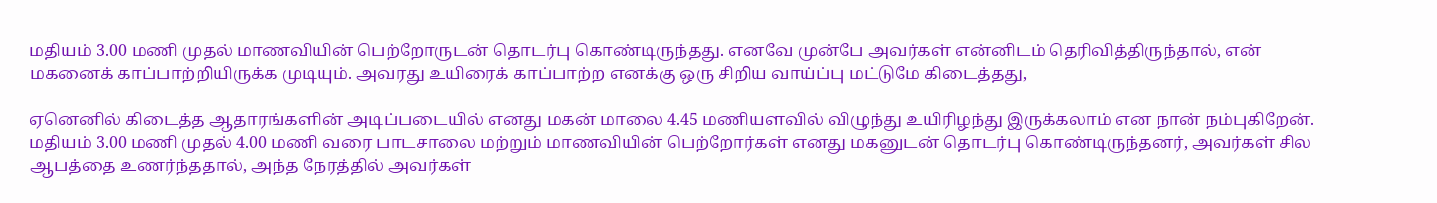மதியம் 3.00 மணி முதல் மாணவியின் பெற்றோருடன் தொடர்பு கொண்டிருந்தது. எனவே முன்பே அவர்கள் என்னிடம் தெரிவித்திருந்தால், என் மகனைக் காப்பாற்றியிருக்க முடியும். அவரது உயிரைக் காப்பாற்ற எனக்கு ஒரு சிறிய வாய்ப்பு மட்டுமே கிடைத்தது,

ஏனெனில் கிடைத்த ஆதாரங்களின் அடிப்படையில் எனது மகன் மாலை 4.45 மணியளவில் விழுந்து உயிரிழந்து இருக்கலாம் என நான் நம்புகிறேன். மதியம் 3.00 மணி முதல் 4.00 மணி வரை பாடசாலை மற்றும் மாணவியின் பெற்றோர்கள் எனது மகனுடன் தொடர்பு கொண்டிருந்தனர், அவர்கள் சில ஆபத்தை உணர்ந்ததால், அந்த நேரத்தில் அவர்கள்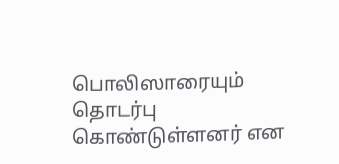பொலிஸாரையும் தொடர்பு கொண்டுள்ளனர் என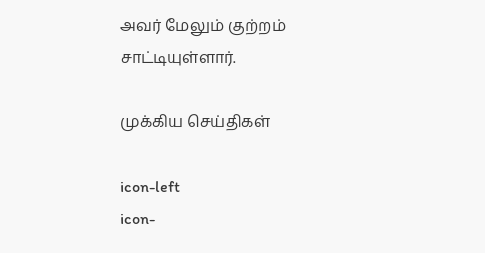அவர் மேலும் குற்றம் சாட்டியுள்ளார்.

முக்கிய செய்திகள்

icon-left
icon-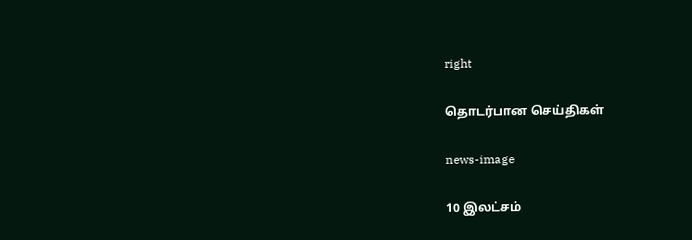right

தொடர்பான செய்திகள்

news-image

10 இலட்சம்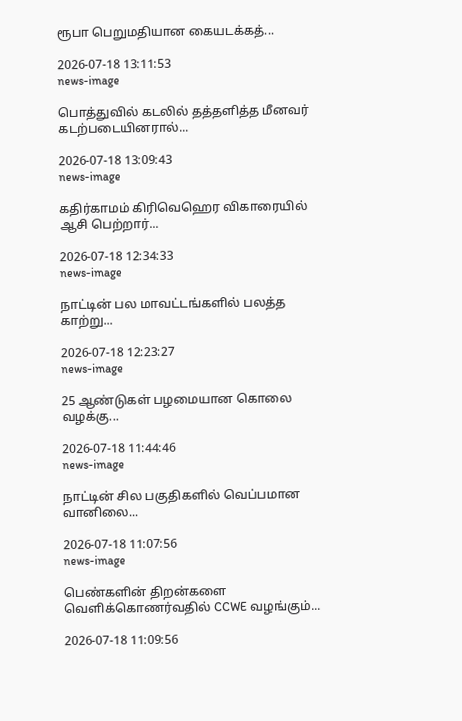ரூபா பெறுமதியான கையடக்கத்...

2026-07-18 13:11:53
news-image

பொத்துவில் கடலில் தத்தளித்த மீனவர் கடற்படையினரால்...

2026-07-18 13:09:43
news-image

கதிர்காமம் கிரிவெஹெர விகாரையில் ஆசி பெற்றார்...

2026-07-18 12:34:33
news-image

நாட்டின் பல மாவட்டங்களில் பலத்த காற்று...

2026-07-18 12:23:27
news-image

25 ஆண்டுகள் பழமையான கொலை வழக்கு...

2026-07-18 11:44:46
news-image

நாட்டின் சில பகுதிகளில் வெப்பமான வானிலை...

2026-07-18 11:07:56
news-image

பெண்களின் திறன்களை வெளிக்கொணர்வதில் CCWE வழங்கும்...

2026-07-18 11:09:56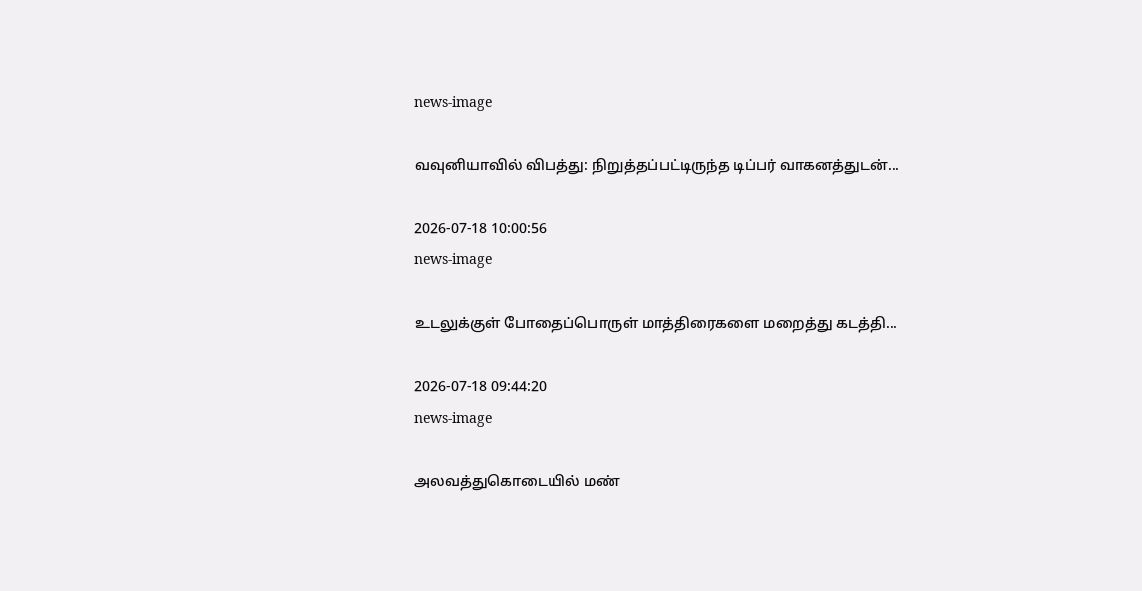news-image

வவுனியாவில் விபத்து: நிறுத்தப்பட்டிருந்த டிப்பர் வாகனத்துடன்...

2026-07-18 10:00:56
news-image

உடலுக்குள் போதைப்பொருள் மாத்திரைகளை மறைத்து கடத்தி...

2026-07-18 09:44:20
news-image

அலவத்துகொடையில் மண்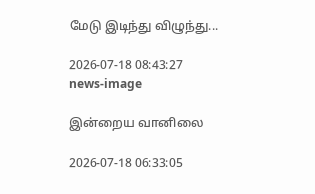மேடு இடிந்து விழுந்து...

2026-07-18 08:43:27
news-image

இன்றைய வானிலை

2026-07-18 06:33:05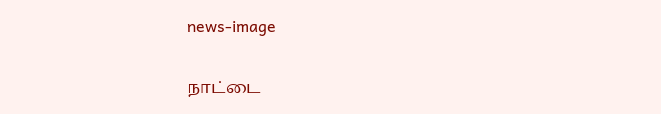news-image

நாட்டை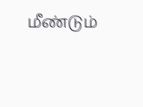மீண்டும்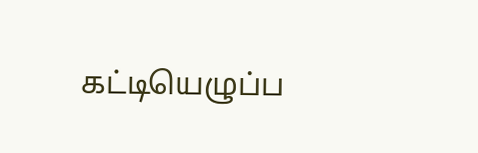கட்டியெழுப்ப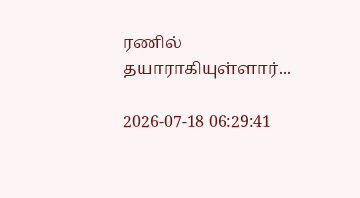ரணில் தயாராகியுள்ளார்...

2026-07-18 06:29:41